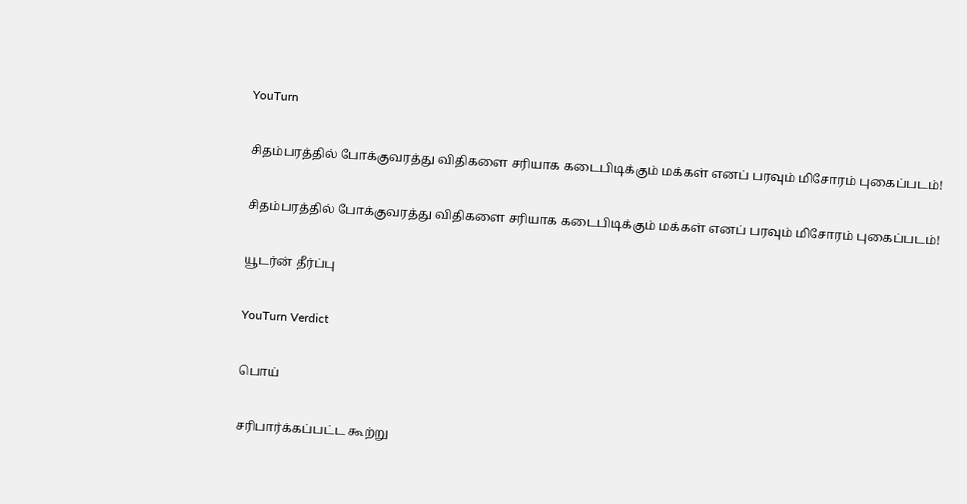YouTurn

சிதம்பரத்தில் போக்குவரத்து விதிகளை சரியாக கடைபிடிக்கும் மக்கள் எனப் பரவும் மிசோரம் புகைப்படம்!

சிதம்பரத்தில் போக்குவரத்து விதிகளை சரியாக கடைபிடிக்கும் மக்கள் எனப் பரவும் மிசோரம் புகைப்படம்!

யூடர்ன் தீர்ப்பு

YouTurn Verdict

பொய்

சரிபார்க்கப்பட்ட கூற்று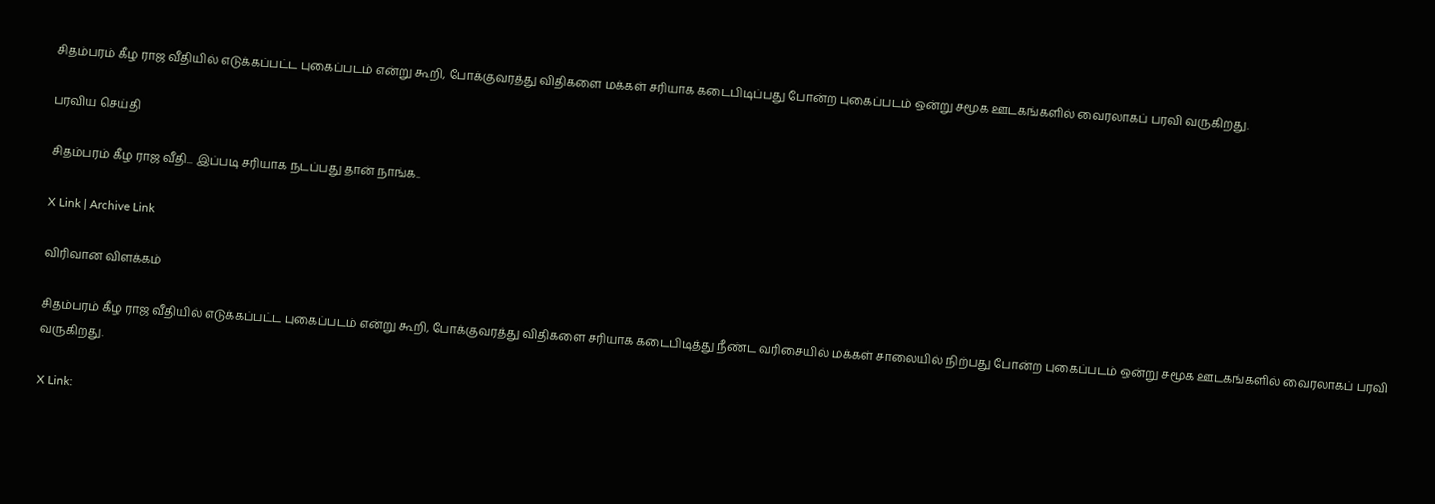சிதம்பரம் கீழ ராஜ வீதியில் எடுக்கப்பட்ட புகைப்படம் என்று கூறி, போக்குவரத்து விதிகளை மக்கள் சரியாக கடைபிடிப்பது போன்ற புகைப்படம் ஒன்று சமூக ஊடகங்களில் வைரலாகப் பரவி வருகிறது.

பரவிய செய்தி

சிதம்பரம் கீழ ராஜ வீதி... இப்படி சரியாக நடப்பது தான் நாங்க..

X Link | Archive Link

விரிவான விளக்கம்

சிதம்பரம் கீழ ராஜ வீதியில் எடுக்கப்பட்ட புகைப்படம் என்று கூறி, போக்குவரத்து விதிகளை சரியாக கடைபிடித்து நீண்ட வரிசையில் மக்கள் சாலையில் நிற்பது போன்ற புகைப்படம் ஒன்று சமூக ஊடகங்களில் வைரலாகப் பரவி வருகிறது.

X Link: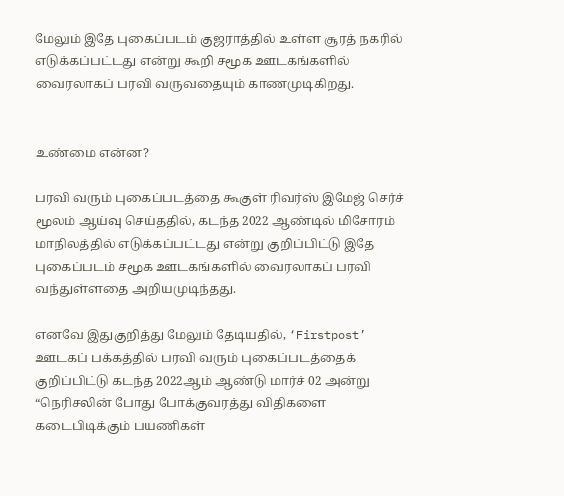மேலும் இதே புகைப்படம் குஜராத்தில் உள்ள சூரத் நகரில் எடுக்கப்பட்டது என்று கூறி சமூக ஊடகங்களில் வைரலாகப் பரவி வருவதையும் காணமுடிகிறது.


உண்மை என்ன?

பரவி வரும் புகைப்படத்தை கூகுள் ரிவர்ஸ் இமேஜ் செர்ச் மூலம் ஆய்வு செய்ததில், கடந்த 2022 ஆண்டில் மிசோரம் மாநிலத்தில் எடுக்கப்பட்டது என்று குறிப்பிட்டு இதே புகைப்படம் சமூக ஊடகங்களில் வைரலாகப் பரவி வந்துள்ளதை அறியமுடிந்தது.

எனவே இதுகுறித்து மேலும் தேடியதில், ‘Firstpost’ ஊடகப் பக்கத்தில் பரவி வரும் புகைப்படத்தைக் குறிப்பிட்டு கடந்த 2022ஆம் ஆண்டு மார்ச் 02 அன்று “நெரிசலின் போது போக்குவரத்து விதிகளை கடைபிடிக்கும் பயணிகள்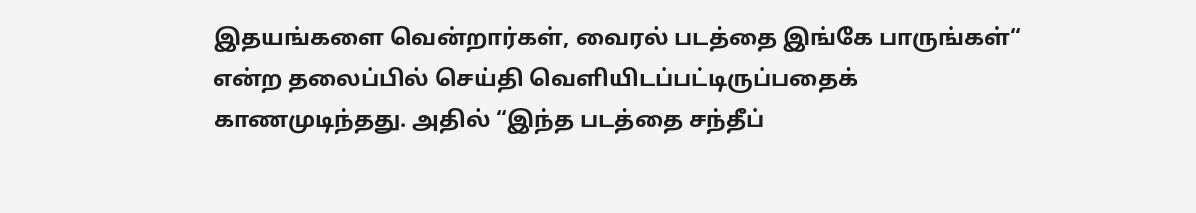இதயங்களை வென்றார்கள், வைரல் படத்தை இங்கே பாருங்கள்“ என்ற தலைப்பில் செய்தி வெளியிடப்பட்டிருப்பதைக் காணமுடிந்தது. அதில் “இந்த படத்தை சந்தீப்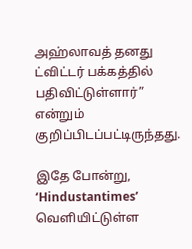அஹ்லாவத் தனது ட்விட்டர் பக்கத்தில் பதிவிட்டுள்ளார்” என்றும் குறிப்பிடப்பட்டிருந்தது.

இதே போன்று, ‘Hindustantimes’ வெளியிட்டுள்ள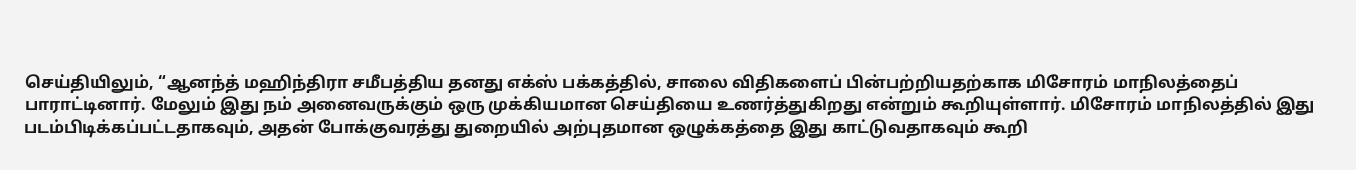செய்தியிலும், “ஆனந்த் மஹிந்திரா சமீபத்திய தனது எக்ஸ் பக்கத்தில், சாலை விதிகளைப் பின்பற்றியதற்காக மிசோரம் மாநிலத்தைப் பாராட்டினார். மேலும் இது நம் அனைவருக்கும் ஒரு முக்கியமான செய்தியை உணர்த்துகிறது என்றும் கூறியுள்ளார். மிசோரம் மாநிலத்தில் இது படம்பிடிக்கப்பட்டதாகவும், அதன் போக்குவரத்து துறையில் அற்புதமான ஒழுக்கத்தை இது காட்டுவதாகவும் கூறி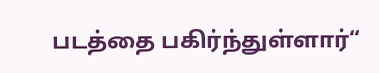படத்தை பகிர்ந்துள்ளார்“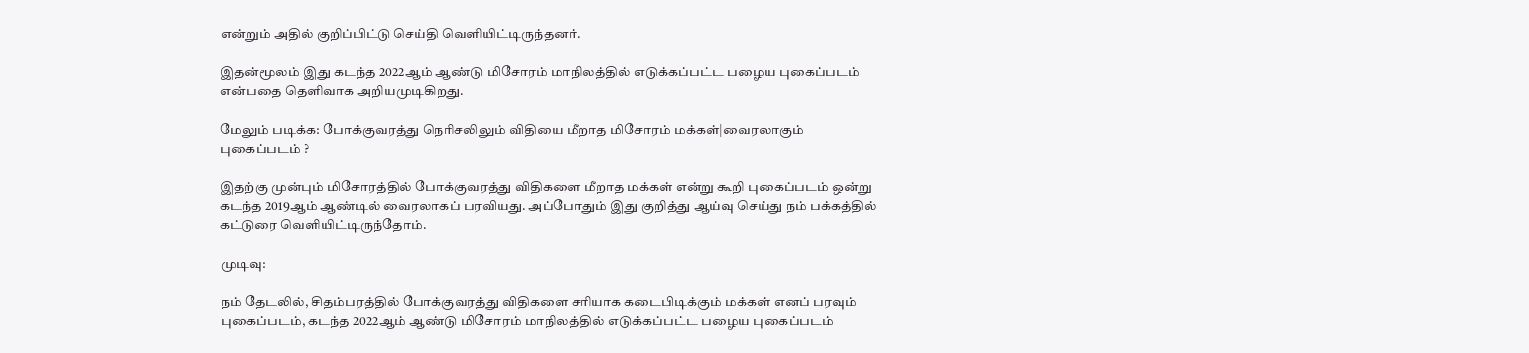என்றும் அதில் குறிப்பிட்டு செய்தி வெளியிட்டிருந்தனர்.

இதன்மூலம் இது கடந்த 2022ஆம் ஆண்டு மிசோரம் மாநிலத்தில் எடுக்கப்பட்ட பழைய புகைப்படம் என்பதை தெளிவாக அறியமுடிகிறது.

மேலும் படிக்க: போக்குவரத்து நெரிசலிலும் விதியை மீறாத மிசோரம் மக்கள்|வைரலாகும் புகைப்படம் ?

இதற்கு முன்பும் மிசோரத்தில் போக்குவரத்து விதிகளை மீறாத மக்கள் என்று கூறி புகைப்படம் ஒன்று கடந்த 2019ஆம் ஆண்டில் வைரலாகப் பரவியது. அப்போதும் இது குறித்து ஆய்வு செய்து நம் பக்கத்தில் கட்டுரை வெளியிட்டிருந்தோம்.

முடிவு:

நம் தேடலில், சிதம்பரத்தில் போக்குவரத்து விதிகளை சரியாக கடைபிடிக்கும் மக்கள் எனப் பரவும் புகைப்படம், கடந்த 2022ஆம் ஆண்டு மிசோரம் மாநிலத்தில் எடுக்கப்பட்ட பழைய புகைப்படம்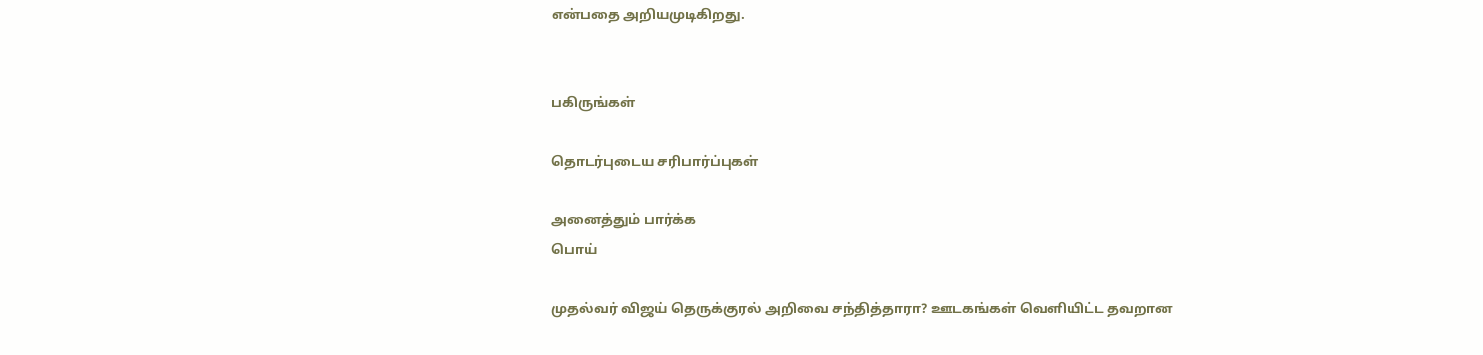என்பதை அறியமுடிகிறது.


பகிருங்கள்

தொடர்புடைய சரிபார்ப்புகள்

அனைத்தும் பார்க்க
பொய்

முதல்வர் விஜய் தெருக்குரல் அறிவை சந்தித்தாரா? ஊடகங்கள் வெளியிட்ட தவறான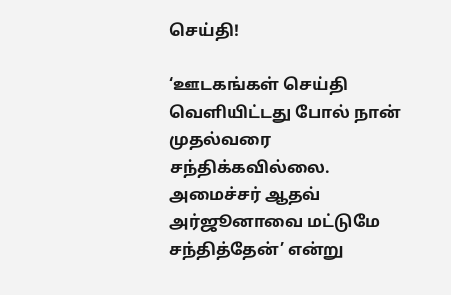செய்தி!

‘ஊடகங்கள் செய்தி வெளியிட்டது போல் நான் முதல்வரை சந்திக்கவில்லை. அமைச்சர் ஆதவ் அர்ஜூனாவை மட்டுமே சந்தித்தேன்’ என்று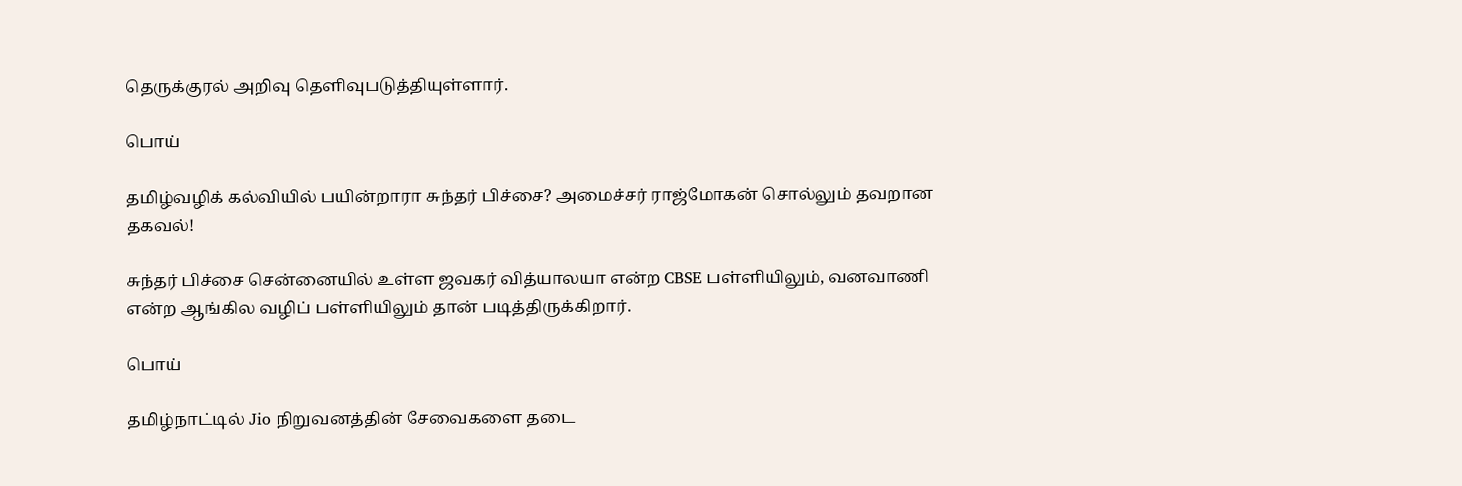தெருக்குரல் அறிவு தெளிவுபடுத்தியுள்ளார்.

பொய்

தமிழ்வழிக் கல்வியில் பயின்றாரா சுந்தர் பிச்சை? அமைச்சர் ராஜ்மோகன் சொல்லும் தவறான தகவல்!

சுந்தர் பிச்சை சென்னையில் உள்ள ஜவகர் வித்யாலயா என்ற CBSE பள்ளியிலும், வனவாணி என்ற ஆங்கில வழிப் பள்ளியிலும் தான் படித்திருக்கிறார்.

பொய்

தமிழ்நாட்டில் Jio நிறுவனத்தின் சேவைகளை தடை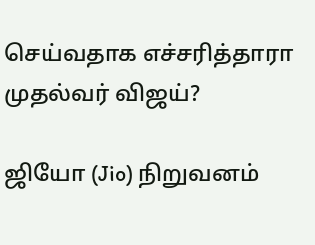செய்வதாக எச்சரித்தாரா முதல்வர் விஜய்?

ஜியோ (Jio) நிறுவனம்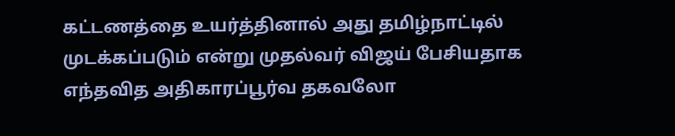கட்டணத்தை உயர்த்தினால் அது தமிழ்நாட்டில் முடக்கப்படும் என்று முதல்வர் விஜய் பேசியதாக எந்தவித அதிகாரப்பூர்வ தகவலோ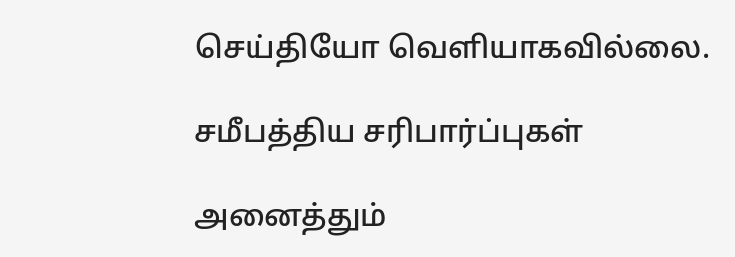செய்தியோ வெளியாகவில்லை.

சமீபத்திய சரிபார்ப்புகள்

அனைத்தும்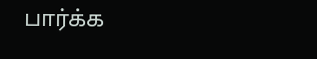பார்க்க